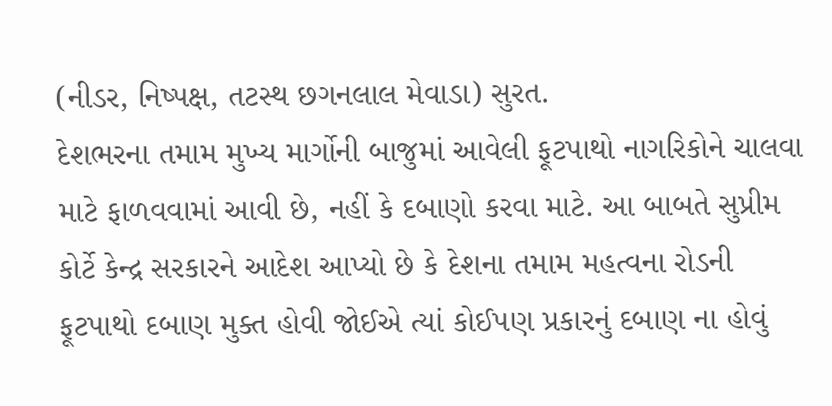(નીડર, નિષ્પક્ષ, તટસ્થ છગનલાલ મેવાડા) સુરત.
દેશભરના તમામ મુખ્ય માર્ગોની બાજુમાં આવેલી ફૂટપાથો નાગરિકોને ચાલવા માટે ફાળવવામાં આવી છે, નહીં કે દબાણો કરવા માટે. આ બાબતે સુપ્રીમ કોર્ટે કેન્દ્ર સરકારને આદેશ આપ્યો છે કે દેશના તમામ મહત્વના રોડની ફૂટપાથો દબાણ મુક્ત હોવી જોઈએ ત્યાં કોઈપણ પ્રકારનું દબાણ ના હોવું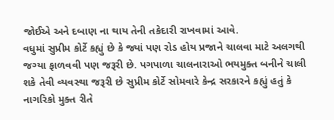જોઈએ અને દબાણ ના થાય તેની તકેદારી રાખવામાં આવે.
વધુમાં સુપ્રીમ કોર્ટે કહ્યું છે કે જ્યાં પણ રોડ હોય પ્રજાને ચાલવા માટે અલગથી જગ્યા ફાળવવી પણ જરૂરી છે. પગપાળા ચાલનારાઓ ભયમુક્ત બનીને ચાલી શકે તેવી વ્યવસ્થા જરૂરી છે સુપ્રીમ કોર્ટે સોમવારે કેન્દ્ર સરકારને કહ્યું હતું કે નાગરિકો મુક્ત રીતે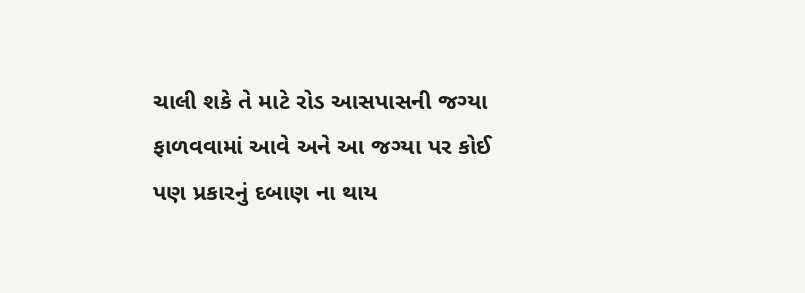ચાલી શકે તે માટે રોડ આસપાસની જગ્યા ફાળવવામાં આવે અને આ જગ્યા પર કોઈ પણ પ્રકારનું દબાણ ના થાય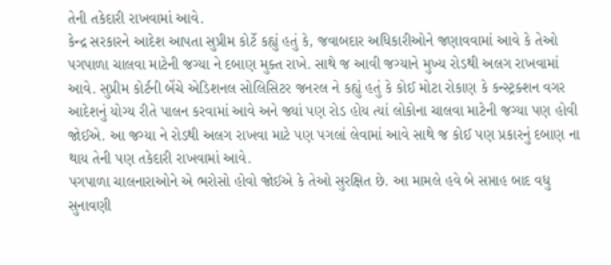તેની તકેદારી રાખવામાં આવે.
કેન્દ્ર સરકારને આદેશ આપતા સુપ્રીમ કોર્ટે કહ્યું હતું કે, જવાબદાર અધિકારીઓને જણાવવામાં આવે કે તેઓ પગપાળા ચાલવા માટેની જગ્યા ને દબાણ મુક્ત રાખે. સાથે જ આવી જગ્યાને મુખ્ય રોડથી અલગ રાખવામાં આવે. સુપ્રીમ કોર્ટની બેંચે એડિશનલ સોલિસિટર જનરલ ને કહ્યું હતું કે કોઈ મોટા રોકાણ કે કન્સ્ટ્રક્શન વગર આદેશનું યોગ્ય રીતે પાલન કરવામાં આવે અને જ્યાં પણ રોડ હોય ત્યાં લોકોના ચાલવા માટેની જગ્યા પણ હોવી જોઈએ. આ જગ્યા ને રોડથી અલગ રાખવા માટે પણ પગલાં લેવામાં આવે સાથે જ કોઈ પણ પ્રકારનું દબાણ ના થાય તેની પણ તકેદારી રાખવામાં આવે.
પગપાળા ચાલનારાઓને એ ભરોસો હોવો જોઈએ કે તેઓ સુરક્ષિત છે. આ મામલે હવે બે સપ્તાહ બાદ વધુ સુનાવણી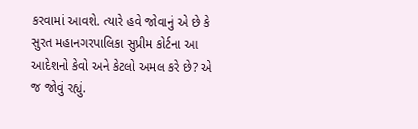કરવામાં આવશે. ત્યારે હવે જોવાનું એ છે કે સુરત મહાનગરપાલિકા સુપ્રીમ કોર્ટના આ આદેશનો કેવો અને કેટલો અમલ કરે છે? એ જ જોવું રહ્યું.